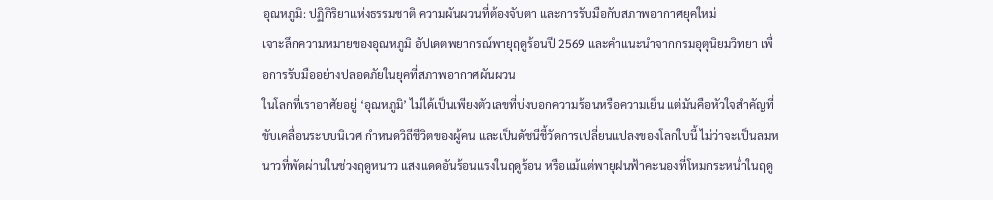อุณหภูมิ: ปฏิกิริยาแห่งธรรมชาติ ความผันผวนที่ต้องจับตา และการรับมือกับสภาพอากาศยุคใหม่
เจาะลึกความหมายของอุณหภูมิ อัปเดตพยากรณ์พายุฤดูร้อนปี 2569 และคำแนะนำจากกรมอุตุนิยมวิทยา เพื่อการรับมืออย่างปลอดภัยในยุคที่สภาพอากาศผันผวน
ในโลกที่เราอาศัยอยู่ ‘อุณหภูมิ’ ไม่ได้เป็นเพียงตัวเลขที่บ่งบอกความร้อนหรือความเย็น แต่มันคือหัวใจสำคัญที่ขับเคลื่อนระบบนิเวศ กำหนดวิถีชีวิตของผู้คน และเป็นดัชนีชี้วัดการเปลี่ยนแปลงของโลกใบนี้ ไม่ว่าจะเป็นลมหนาวที่พัดผ่านในช่วงฤดูหนาว แสงแดดอันร้อนแรงในฤดูร้อน หรือแม้แต่พายุฝนฟ้าคะนองที่โหมกระหน่ำในฤดู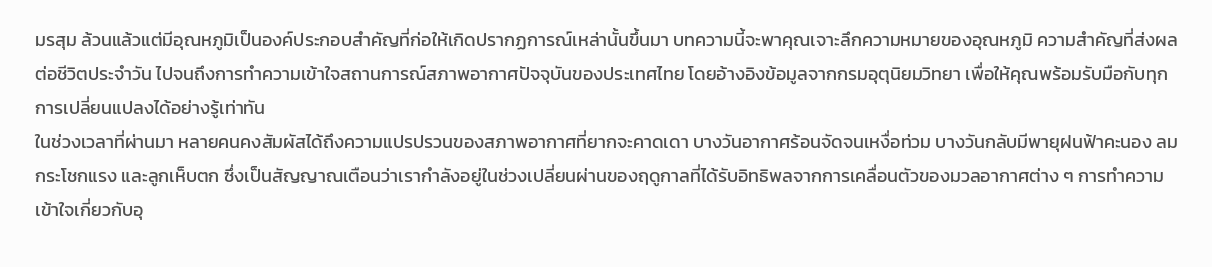มรสุม ล้วนแล้วแต่มีอุณหภูมิเป็นองค์ประกอบสำคัญที่ก่อให้เกิดปรากฏการณ์เหล่านั้นขึ้นมา บทความนี้จะพาคุณเจาะลึกความหมายของอุณหภูมิ ความสำคัญที่ส่งผลต่อชีวิตประจำวัน ไปจนถึงการทำความเข้าใจสถานการณ์สภาพอากาศปัจจุบันของประเทศไทย โดยอ้างอิงข้อมูลจากกรมอุตุนิยมวิทยา เพื่อให้คุณพร้อมรับมือกับทุกการเปลี่ยนแปลงได้อย่างรู้เท่าทัน
ในช่วงเวลาที่ผ่านมา หลายคนคงสัมผัสได้ถึงความแปรปรวนของสภาพอากาศที่ยากจะคาดเดา บางวันอากาศร้อนจัดจนเหงื่อท่วม บางวันกลับมีพายุฝนฟ้าคะนอง ลมกระโชกแรง และลูกเห็บตก ซึ่งเป็นสัญญาณเตือนว่าเรากำลังอยู่ในช่วงเปลี่ยนผ่านของฤดูกาลที่ได้รับอิทธิพลจากการเคลื่อนตัวของมวลอากาศต่าง ๆ การทำความเข้าใจเกี่ยวกับอุ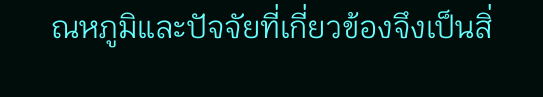ณหภูมิและปัจจัยที่เกี่ยวข้องจึงเป็นสิ่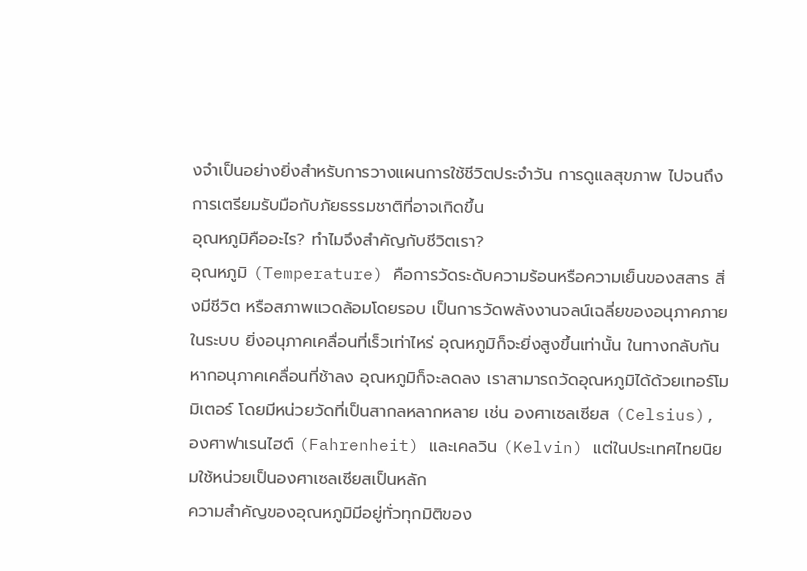งจำเป็นอย่างยิ่งสำหรับการวางแผนการใช้ชีวิตประจำวัน การดูแลสุขภาพ ไปจนถึงการเตรียมรับมือกับภัยธรรมชาติที่อาจเกิดขึ้น
อุณหภูมิคืออะไร? ทำไมจึงสำคัญกับชีวิตเรา?
อุณหภูมิ (Temperature) คือการวัดระดับความร้อนหรือความเย็นของสสาร สิ่งมีชีวิต หรือสภาพแวดล้อมโดยรอบ เป็นการวัดพลังงานจลน์เฉลี่ยของอนุภาคภายในระบบ ยิ่งอนุภาคเคลื่อนที่เร็วเท่าไหร่ อุณหภูมิก็จะยิ่งสูงขึ้นเท่านั้น ในทางกลับกัน หากอนุภาคเคลื่อนที่ช้าลง อุณหภูมิก็จะลดลง เราสามารถวัดอุณหภูมิได้ด้วยเทอร์โมมิเตอร์ โดยมีหน่วยวัดที่เป็นสากลหลากหลาย เช่น องศาเซลเซียส (Celsius), องศาฟาเรนไฮต์ (Fahrenheit) และเคลวิน (Kelvin) แต่ในประเทศไทยนิยมใช้หน่วยเป็นองศาเซลเซียสเป็นหลัก
ความสำคัญของอุณหภูมิมีอยู่ทั่วทุกมิติของ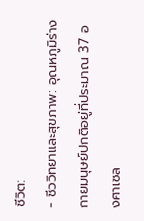ชีวิต:
- ชีววิทยาและสุขภาพ: อุณหภูมิร่างกายมนุษย์ปกติอยู่ที่ประมาณ 37 องศาเซล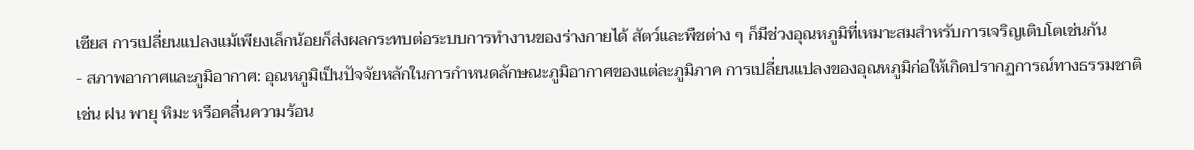เซียส การเปลี่ยนแปลงแม้เพียงเล็กน้อยก็ส่งผลกระทบต่อระบบการทำงานของร่างกายได้ สัตว์และพืชต่าง ๆ ก็มีช่วงอุณหภูมิที่เหมาะสมสำหรับการเจริญเติบโตเช่นกัน
- สภาพอากาศและภูมิอากาศ: อุณหภูมิเป็นปัจจัยหลักในการกำหนดลักษณะภูมิอากาศของแต่ละภูมิภาค การเปลี่ยนแปลงของอุณหภูมิก่อให้เกิดปรากฏการณ์ทางธรรมชาติ เช่น ฝน พายุ หิมะ หรือคลื่นความร้อน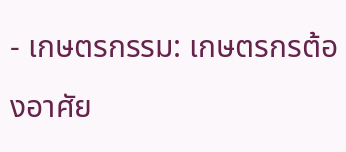- เกษตรกรรม: เกษตรกรต้องอาศัย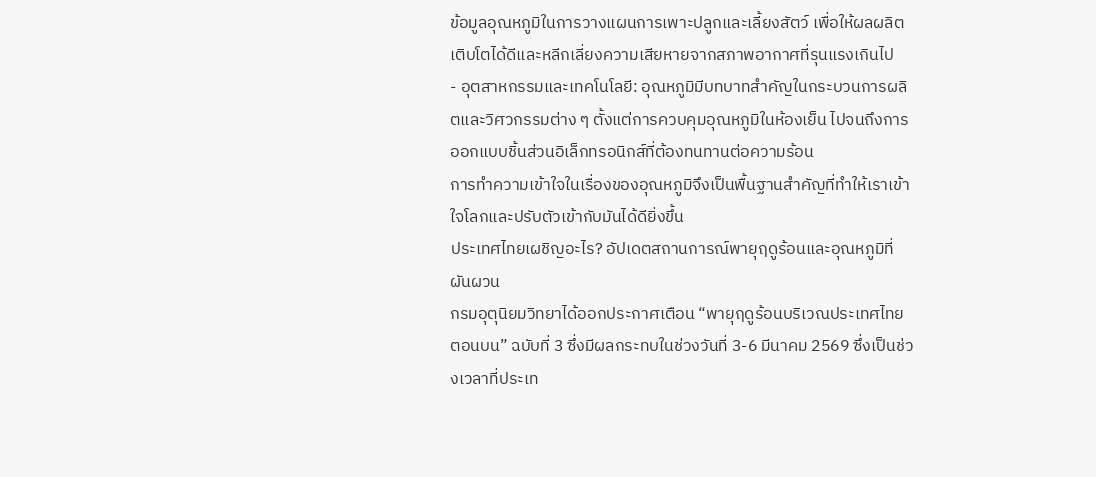ข้อมูลอุณหภูมิในการวางแผนการเพาะปลูกและเลี้ยงสัตว์ เพื่อให้ผลผลิตเติบโตได้ดีและหลีกเลี่ยงความเสียหายจากสภาพอากาศที่รุนแรงเกินไป
- อุตสาหกรรมและเทคโนโลยี: อุณหภูมิมีบทบาทสำคัญในกระบวนการผลิตและวิศวกรรมต่าง ๆ ตั้งแต่การควบคุมอุณหภูมิในห้องเย็น ไปจนถึงการออกแบบชิ้นส่วนอิเล็กทรอนิกส์ที่ต้องทนทานต่อความร้อน
การทำความเข้าใจในเรื่องของอุณหภูมิจึงเป็นพื้นฐานสำคัญที่ทำให้เราเข้าใจโลกและปรับตัวเข้ากับมันได้ดียิ่งขึ้น
ประเทศไทยเผชิญอะไร? อัปเดตสถานการณ์พายุฤดูร้อนและอุณหภูมิที่ผันผวน
กรมอุตุนิยมวิทยาได้ออกประกาศเตือน “พายุฤดูร้อนบริเวณประเทศไทยตอนบน” ฉบับที่ 3 ซึ่งมีผลกระทบในช่วงวันที่ 3-6 มีนาคม 2569 ซึ่งเป็นช่วงเวลาที่ประเท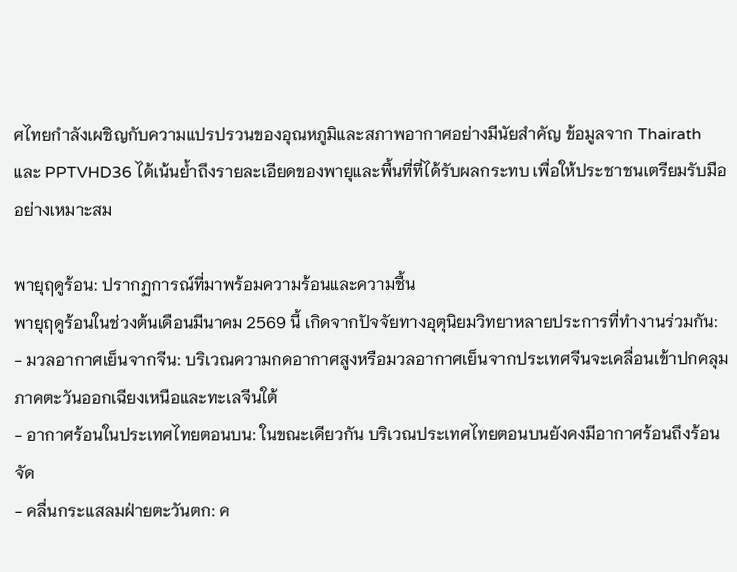ศไทยกำลังเผชิญกับความแปรปรวนของอุณหภูมิและสภาพอากาศอย่างมีนัยสำคัญ ข้อมูลจาก Thairath และ PPTVHD36 ได้เน้นย้ำถึงรายละเอียดของพายุและพื้นที่ที่ได้รับผลกระทบ เพื่อให้ประชาชนเตรียมรับมืออย่างเหมาะสม

พายุฤดูร้อน: ปรากฏการณ์ที่มาพร้อมความร้อนและความชื้น
พายุฤดูร้อนในช่วงต้นเดือนมีนาคม 2569 นี้ เกิดจากปัจจัยทางอุตุนิยมวิทยาหลายประการที่ทำงานร่วมกัน:
- มวลอากาศเย็นจากจีน: บริเวณความกดอากาศสูงหรือมวลอากาศเย็นจากประเทศจีนจะเคลื่อนเข้าปกคลุมภาคตะวันออกเฉียงเหนือและทะเลจีนใต้
- อากาศร้อนในประเทศไทยตอนบน: ในขณะเดียวกัน บริเวณประเทศไทยตอนบนยังคงมีอากาศร้อนถึงร้อนจัด
- คลื่นกระแสลมฝ่ายตะวันตก: ค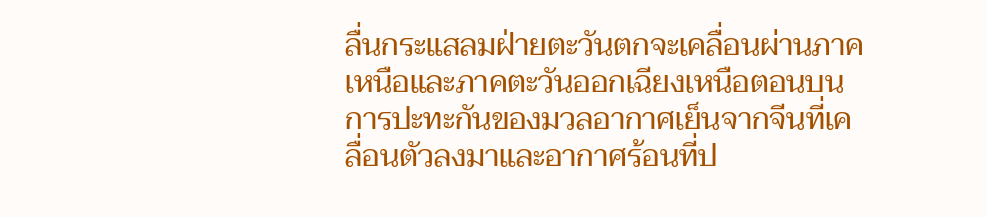ลื่นกระแสลมฝ่ายตะวันตกจะเคลื่อนผ่านภาคเหนือและภาคตะวันออกเฉียงเหนือตอนบน
การปะทะกันของมวลอากาศเย็นจากจีนที่เคลื่อนตัวลงมาและอากาศร้อนที่ป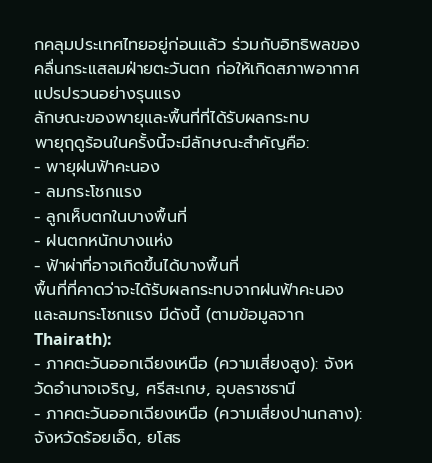กคลุมประเทศไทยอยู่ก่อนแล้ว ร่วมกับอิทธิพลของคลื่นกระแสลมฝ่ายตะวันตก ก่อให้เกิดสภาพอากาศแปรปรวนอย่างรุนแรง
ลักษณะของพายุและพื้นที่ที่ได้รับผลกระทบ
พายุฤดูร้อนในครั้งนี้จะมีลักษณะสำคัญคือ:
- พายุฝนฟ้าคะนอง
- ลมกระโชกแรง
- ลูกเห็บตกในบางพื้นที่
- ฝนตกหนักบางแห่ง
- ฟ้าผ่าที่อาจเกิดขึ้นได้บางพื้นที่
พื้นที่ที่คาดว่าจะได้รับผลกระทบจากฝนฟ้าคะนองและลมกระโชกแรง มีดังนี้ (ตามข้อมูลจาก Thairath):
- ภาคตะวันออกเฉียงเหนือ (ความเสี่ยงสูง): จังหวัดอำนาจเจริญ, ศรีสะเกษ, อุบลราชธานี
- ภาคตะวันออกเฉียงเหนือ (ความเสี่ยงปานกลาง): จังหวัดร้อยเอ็ด, ยโสธ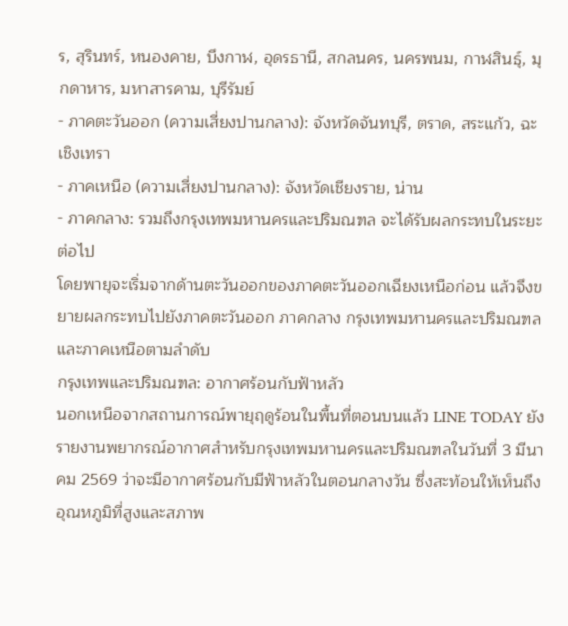ร, สุรินทร์, หนองคาย, บึงกาฬ, อุดรธานี, สกลนคร, นครพนม, กาฬสินธุ์, มุกดาหาร, มหาสารคาม, บุรีรัมย์
- ภาคตะวันออก (ความเสี่ยงปานกลาง): จังหวัดจันทบุรี, ตราด, สระแก้ว, ฉะเชิงเทรา
- ภาคเหนือ (ความเสี่ยงปานกลาง): จังหวัดเชียงราย, น่าน
- ภาคกลาง: รวมถึงกรุงเทพมหานครและปริมณฑล จะได้รับผลกระทบในระยะต่อไป
โดยพายุจะเริ่มจากด้านตะวันออกของภาคตะวันออกเฉียงเหนือก่อน แล้วจึงขยายผลกระทบไปยังภาคตะวันออก ภาคกลาง กรุงเทพมหานครและปริมณฑล และภาคเหนือตามลำดับ
กรุงเทพและปริมณฑล: อากาศร้อนกับฟ้าหลัว
นอกเหนือจากสถานการณ์พายุฤดูร้อนในพื้นที่ตอนบนแล้ว LINE TODAY ยังรายงานพยากรณ์อากาศสำหรับกรุงเทพมหานครและปริมณฑลในวันที่ 3 มีนาคม 2569 ว่าจะมีอากาศร้อนกับมีฟ้าหลัวในตอนกลางวัน ซึ่งสะท้อนให้เห็นถึงอุณหภูมิที่สูงและสภาพ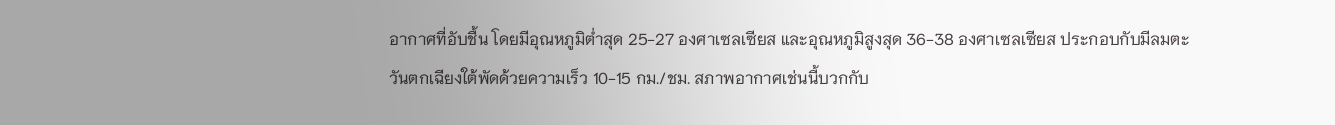อากาศที่อับชื้น โดยมีอุณหภูมิต่ำสุด 25-27 องศาเซลเซียส และอุณหภูมิสูงสุด 36-38 องศาเซลเซียส ประกอบกับมีลมตะวันตกเฉียงใต้พัดด้วยความเร็ว 10-15 กม./ชม. สภาพอากาศเช่นนี้บวกกับ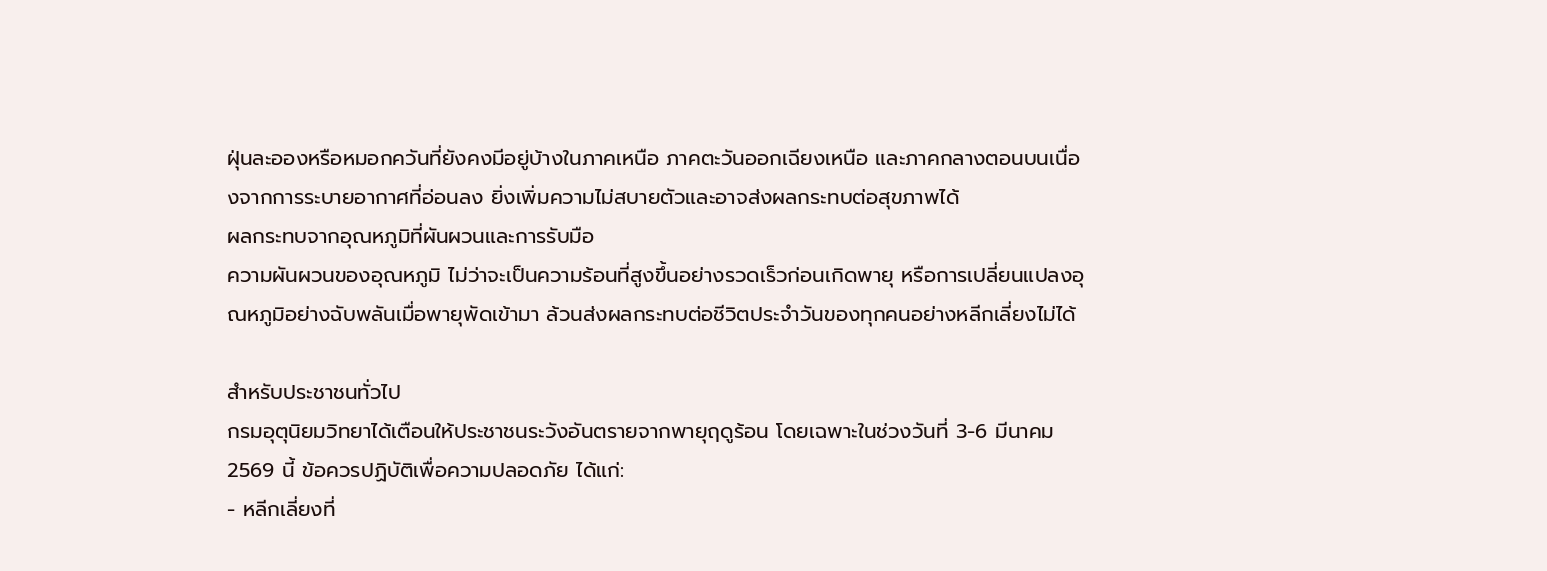ฝุ่นละอองหรือหมอกควันที่ยังคงมีอยู่บ้างในภาคเหนือ ภาคตะวันออกเฉียงเหนือ และภาคกลางตอนบนเนื่องจากการระบายอากาศที่อ่อนลง ยิ่งเพิ่มความไม่สบายตัวและอาจส่งผลกระทบต่อสุขภาพได้
ผลกระทบจากอุณหภูมิที่ผันผวนและการรับมือ
ความผันผวนของอุณหภูมิ ไม่ว่าจะเป็นความร้อนที่สูงขึ้นอย่างรวดเร็วก่อนเกิดพายุ หรือการเปลี่ยนแปลงอุณหภูมิอย่างฉับพลันเมื่อพายุพัดเข้ามา ล้วนส่งผลกระทบต่อชีวิตประจำวันของทุกคนอย่างหลีกเลี่ยงไม่ได้

สำหรับประชาชนทั่วไป
กรมอุตุนิยมวิทยาได้เตือนให้ประชาชนระวังอันตรายจากพายุฤดูร้อน โดยเฉพาะในช่วงวันที่ 3-6 มีนาคม 2569 นี้ ข้อควรปฏิบัติเพื่อความปลอดภัย ได้แก่:
- หลีกเลี่ยงที่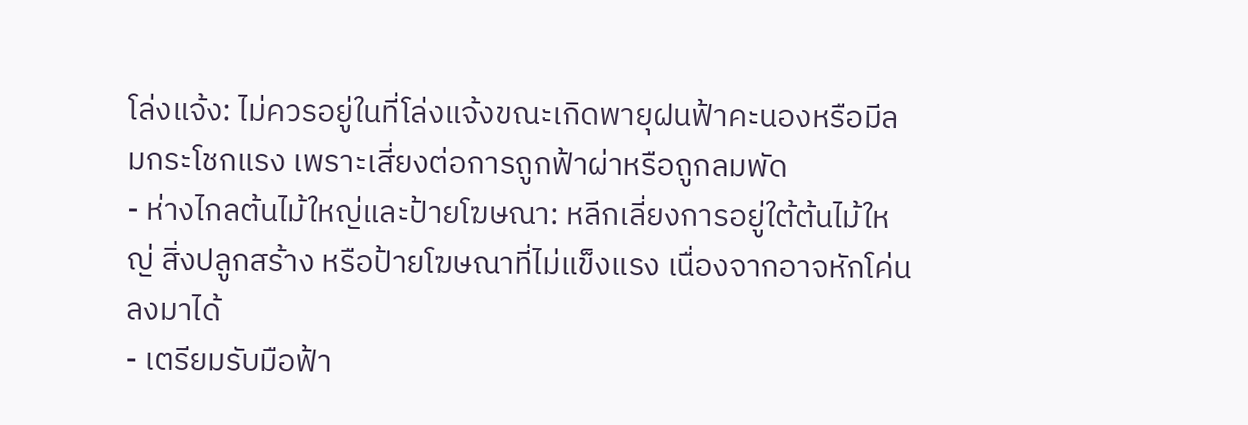โล่งแจ้ง: ไม่ควรอยู่ในที่โล่งแจ้งขณะเกิดพายุฝนฟ้าคะนองหรือมีลมกระโชกแรง เพราะเสี่ยงต่อการถูกฟ้าผ่าหรือถูกลมพัด
- ห่างไกลต้นไม้ใหญ่และป้ายโฆษณา: หลีกเลี่ยงการอยู่ใต้ต้นไม้ใหญ่ สิ่งปลูกสร้าง หรือป้ายโฆษณาที่ไม่แข็งแรง เนื่องจากอาจหักโค่นลงมาได้
- เตรียมรับมือฟ้า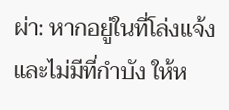ผ่า: หากอยู่ในที่โล่งแจ้งและไม่มีที่กำบัง ให้ห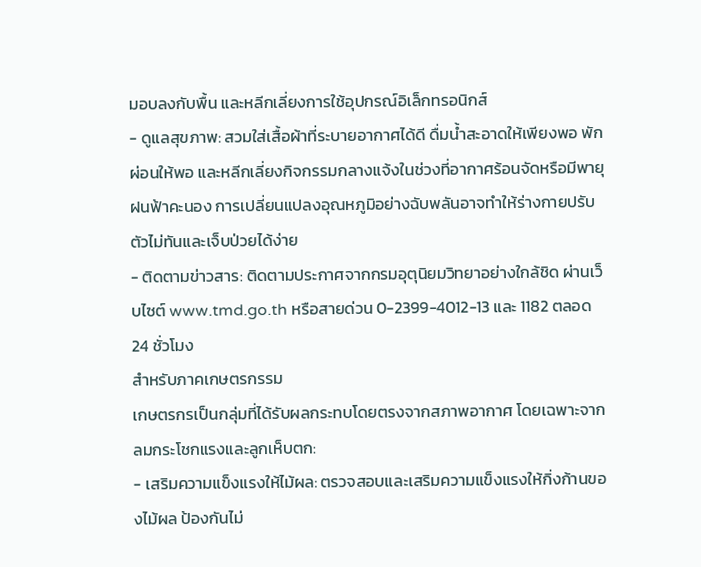มอบลงกับพื้น และหลีกเลี่ยงการใช้อุปกรณ์อิเล็กทรอนิกส์
- ดูแลสุขภาพ: สวมใส่เสื้อผ้าที่ระบายอากาศได้ดี ดื่มน้ำสะอาดให้เพียงพอ พักผ่อนให้พอ และหลีกเลี่ยงกิจกรรมกลางแจ้งในช่วงที่อากาศร้อนจัดหรือมีพายุฝนฟ้าคะนอง การเปลี่ยนแปลงอุณหภูมิอย่างฉับพลันอาจทำให้ร่างกายปรับตัวไม่ทันและเจ็บป่วยได้ง่าย
- ติดตามข่าวสาร: ติดตามประกาศจากกรมอุตุนิยมวิทยาอย่างใกล้ชิด ผ่านเว็บไซต์ www.tmd.go.th หรือสายด่วน 0-2399-4012-13 และ 1182 ตลอด 24 ชั่วโมง
สำหรับภาคเกษตรกรรม
เกษตรกรเป็นกลุ่มที่ได้รับผลกระทบโดยตรงจากสภาพอากาศ โดยเฉพาะจากลมกระโชกแรงและลูกเห็บตก:
- เสริมความแข็งแรงให้ไม้ผล: ตรวจสอบและเสริมความแข็งแรงให้กิ่งก้านของไม้ผล ป้องกันไม่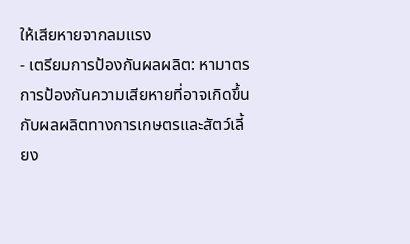ให้เสียหายจากลมแรง
- เตรียมการป้องกันผลผลิต: หามาตรการป้องกันความเสียหายที่อาจเกิดขึ้นกับผลผลิตทางการเกษตรและสัตว์เลี้ยง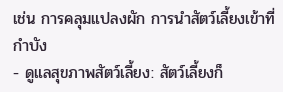เช่น การคลุมแปลงผัก การนำสัตว์เลี้ยงเข้าที่กำบัง
- ดูแลสุขภาพสัตว์เลี้ยง: สัตว์เลี้ยงก็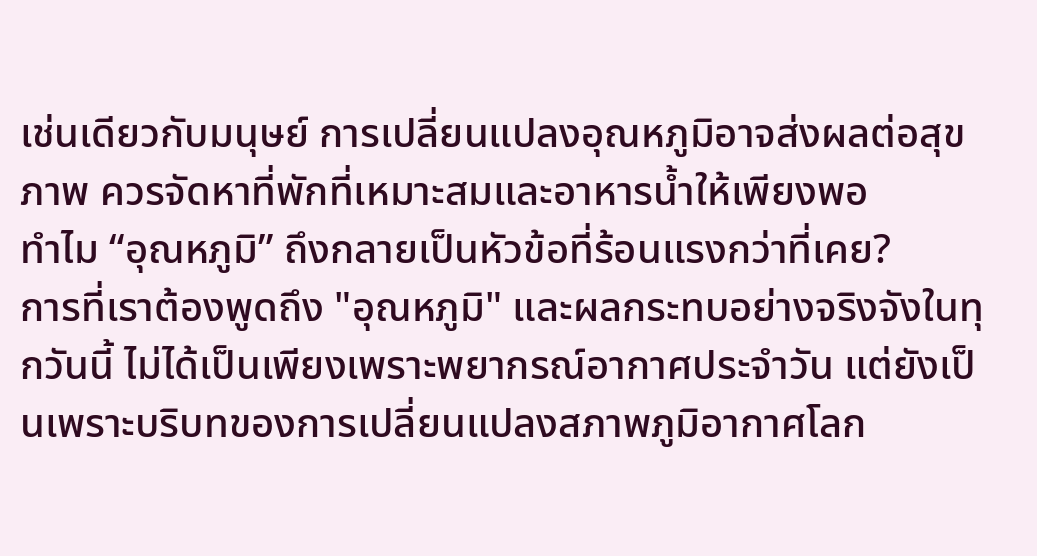เช่นเดียวกับมนุษย์ การเปลี่ยนแปลงอุณหภูมิอาจส่งผลต่อสุขภาพ ควรจัดหาที่พักที่เหมาะสมและอาหารน้ำให้เพียงพอ
ทำไม “อุณหภูมิ” ถึงกลายเป็นหัวข้อที่ร้อนแรงกว่าที่เคย?
การที่เราต้องพูดถึง "อุณหภูมิ" และผลกระทบอย่างจริงจังในทุกวันนี้ ไม่ได้เป็นเพียงเพราะพยากรณ์อากาศประจำวัน แต่ยังเป็นเพราะบริบทของการเปลี่ยนแปลงสภาพภูมิอากาศโลก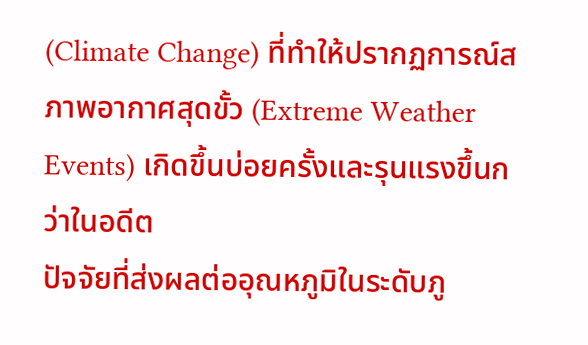(Climate Change) ที่ทำให้ปรากฏการณ์สภาพอากาศสุดขั้ว (Extreme Weather Events) เกิดขึ้นบ่อยครั้งและรุนแรงขึ้นกว่าในอดีต
ปัจจัยที่ส่งผลต่ออุณหภูมิในระดับภู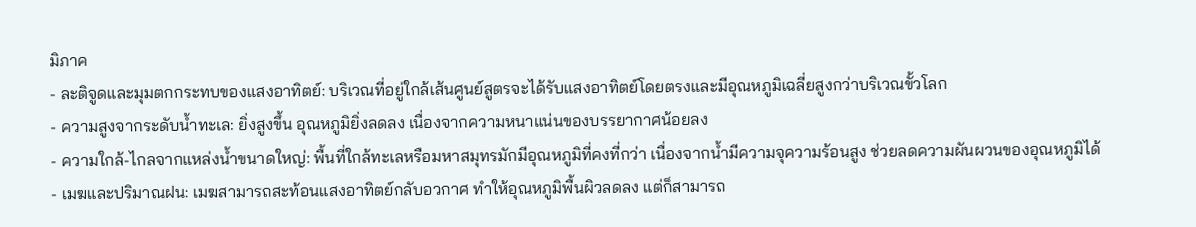มิภาค
- ละติจูดและมุมตกกระทบของแสงอาทิตย์: บริเวณที่อยู่ใกล้เส้นศูนย์สูตรจะได้รับแสงอาทิตย์โดยตรงและมีอุณหภูมิเฉลี่ยสูงกว่าบริเวณขั้วโลก
- ความสูงจากระดับน้ำทะเล: ยิ่งสูงขึ้น อุณหภูมิยิ่งลดลง เนื่องจากความหนาแน่นของบรรยากาศน้อยลง
- ความใกล้-ไกลจากแหล่งน้ำขนาดใหญ่: พื้นที่ใกล้ทะเลหรือมหาสมุทรมักมีอุณหภูมิที่คงที่กว่า เนื่องจากน้ำมีความจุความร้อนสูง ช่วยลดความผันผวนของอุณหภูมิได้
- เมฆและปริมาณฝน: เมฆสามารถสะท้อนแสงอาทิตย์กลับอวกาศ ทำให้อุณหภูมิพื้นผิวลดลง แต่ก็สามารถ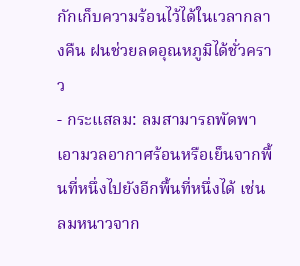กักเก็บความร้อนไว้ได้ในเวลากลางคืน ฝนช่วยลดอุณหภูมิได้ชั่วคราว
- กระแสลม: ลมสามารถพัดพาเอามวลอากาศร้อนหรือเย็นจากพื้นที่หนึ่งไปยังอีกพื้นที่หนึ่งได้ เช่น ลมหนาวจาก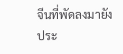จีนที่พัดลงมายังประ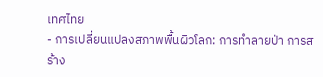เทศไทย
- การเปลี่ยนแปลงสภาพพื้นผิวโลก: การทำลายป่า การสร้าง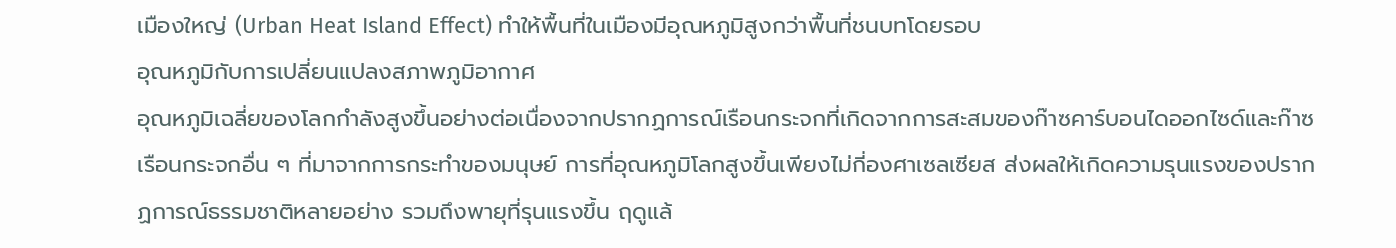เมืองใหญ่ (Urban Heat Island Effect) ทำให้พื้นที่ในเมืองมีอุณหภูมิสูงกว่าพื้นที่ชนบทโดยรอบ
อุณหภูมิกับการเปลี่ยนแปลงสภาพภูมิอากาศ
อุณหภูมิเฉลี่ยของโลกกำลังสูงขึ้นอย่างต่อเนื่องจากปรากฏการณ์เรือนกระจกที่เกิดจากการสะสมของก๊าซคาร์บอนไดออกไซด์และก๊าซเรือนกระจกอื่น ๆ ที่มาจากการกระทำของมนุษย์ การที่อุณหภูมิโลกสูงขึ้นเพียงไม่กี่องศาเซลเซียส ส่งผลให้เกิดความรุนแรงของปรากฏการณ์ธรรมชาติหลายอย่าง รวมถึงพายุที่รุนแรงขึ้น ฤดูแล้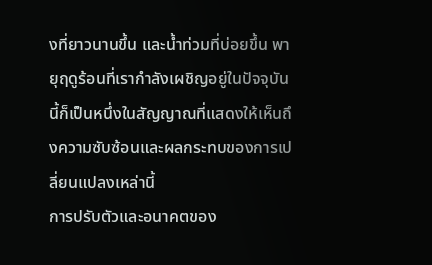งที่ยาวนานขึ้น และน้ำท่วมที่บ่อยขึ้น พายุฤดูร้อนที่เรากำลังเผชิญอยู่ในปัจจุบันนี้ก็เป็นหนึ่งในสัญญาณที่แสดงให้เห็นถึงความซับซ้อนและผลกระทบของการเปลี่ยนแปลงเหล่านี้
การปรับตัวและอนาคตของ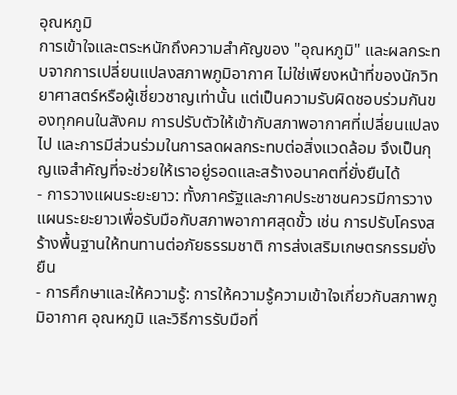อุณหภูมิ
การเข้าใจและตระหนักถึงความสำคัญของ "อุณหภูมิ" และผลกระทบจากการเปลี่ยนแปลงสภาพภูมิอากาศ ไม่ใช่เพียงหน้าที่ของนักวิทยาศาสตร์หรือผู้เชี่ยวชาญเท่านั้น แต่เป็นความรับผิดชอบร่วมกันของทุกคนในสังคม การปรับตัวให้เข้ากับสภาพอากาศที่เปลี่ยนแปลงไป และการมีส่วนร่วมในการลดผลกระทบต่อสิ่งแวดล้อม จึงเป็นกุญแจสำคัญที่จะช่วยให้เราอยู่รอดและสร้างอนาคตที่ยั่งยืนได้
- การวางแผนระยะยาว: ทั้งภาครัฐและภาคประชาชนควรมีการวางแผนระยะยาวเพื่อรับมือกับสภาพอากาศสุดขั้ว เช่น การปรับโครงสร้างพื้นฐานให้ทนทานต่อภัยธรรมชาติ การส่งเสริมเกษตรกรรมยั่งยืน
- การศึกษาและให้ความรู้: การให้ความรู้ความเข้าใจเกี่ยวกับสภาพภูมิอากาศ อุณหภูมิ และวิธีการรับมือที่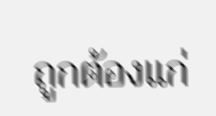ถูกต้องแก่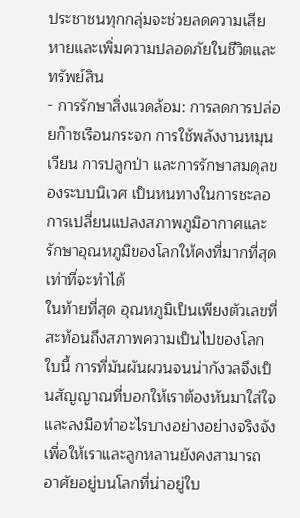ประชาชนทุกกลุ่มจะช่วยลดความเสียหายและเพิ่มความปลอดภัยในชีวิตและทรัพย์สิน
- การรักษาสิ่งแวดล้อม: การลดการปล่อยก๊าซเรือนกระจก การใช้พลังงานหมุนเวียน การปลูกป่า และการรักษาสมดุลของระบบนิเวศ เป็นหนทางในการชะลอการเปลี่ยนแปลงสภาพภูมิอากาศและรักษาอุณหภูมิของโลกให้คงที่มากที่สุดเท่าที่จะทำได้
ในท้ายที่สุด อุณหภูมิเป็นเพียงตัวเลขที่สะท้อนถึงสภาพความเป็นไปของโลกใบนี้ การที่มันผันผวนจนน่ากังวลจึงเป็นสัญญาณที่บอกให้เราต้องหันมาใส่ใจและลงมือทำอะไรบางอย่างอย่างจริงจัง เพื่อให้เราและลูกหลานยังคงสามารถอาศัยอยู่บนโลกที่น่าอยู่ใบ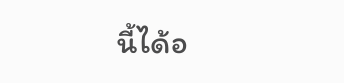นี้ได้อ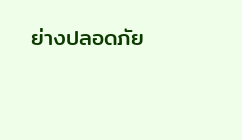ย่างปลอดภัย